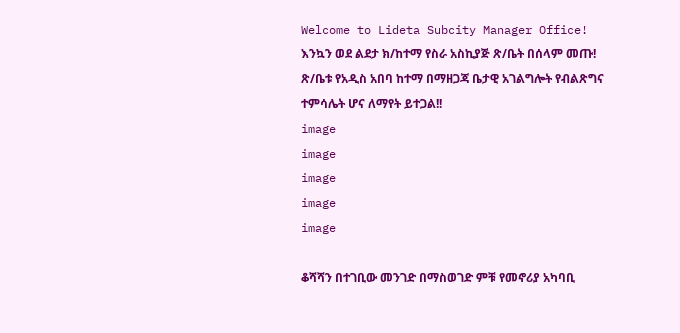Welcome to Lideta Subcity Manager Office!       እንኳን ወደ ልደታ ክ/ከተማ የስራ አስኪያጅ ጽ/ቤት በሰላም መጡ!       ጽ/ቤቱ የአዲስ አበባ ከተማ በማዘጋጃ ቤታዊ አገልግሎት የብልጽግና ተምሳሌት ሆና ለማየት ይተጋል!!
image
image
image
image
image

ቆሻሻን በተገቢው መንገድ በማስወገድ ምቹ የመኖሪያ አካባቢ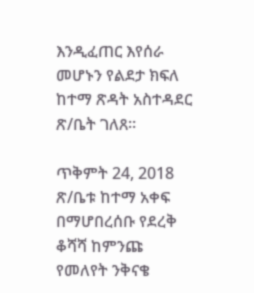እንዲፈጠር እየሰራ መሆኑን የልደታ ክፍለ ከተማ ጽዳት አስተዳደር ጽ/ቤት ገለጸ።

ጥቅምት 24, 2018
ጽ/ቤቱ ከተማ አቀፍ በማሆበረሰቡ የደረቅ ቆሻሻ ከምንጩ የመለየት ንቅናቄ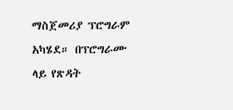ማስጀመሪያ ፕሮግራም አካሄደ። በፕሮግራሙ ላይ የጽዳት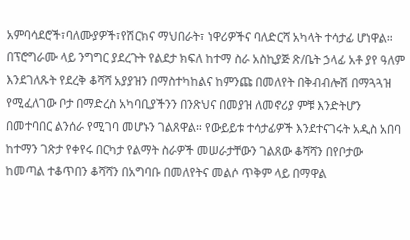አምባሳደሮች፣ባለሙያዎች፣የሽርክና ማህበራት፣ ነዋሪዎችና ባለድርሻ አካላት ተሳታፊ ሆነዋል። በፕሮግራሙ ላይ ንግግር ያደረጉት የልደታ ክፍለ ከተማ ስራ አስኪያጅ ጽ/ቤት ኃላፊ አቶ ያየ ዓለም እንደገለጹት የደረቅ ቆሻሻ አያያዝን በማስተካከልና ከምንጩ በመለየት በቅብብሎሽ በማጓጓዝ የሚፈለገው ቦታ በማድረስ አካባቢያችንን በንጽህና በመያዝ ለመኖሪያ ምቹ እንድትሆን በመተባበር ልንሰራ የሚገባ መሆኑን ገልጸዋል። የውይይቱ ተሳታፊዎች እንደተናገሩት አዲስ አበባ ከተማን ገጽታ የቀየሩ በርካታ የልማት ስራዎች መሠራታቸውን ገልጸው ቆሻሻን በየቦታው ከመጣል ተቆጥበን ቆሻሻን በአግባቡ በመለየትና መልሶ ጥቅም ላይ በማዋል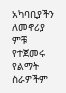አካባቢያችን ለመኖሪያ ምቹ የተጀመሩ የልማት ስራዎችም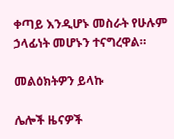ቀጣይ እንዲሆኑ መስራት የሁሉም ኃላፊነት መሆኑን ተናግረዋል።

መልዕክትዎን ይላኩ

ሌሎች ዜናዎች